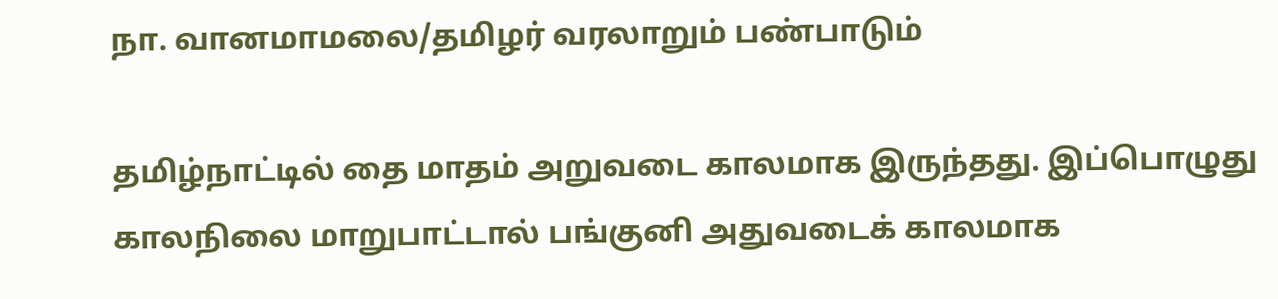நா. வானமாமலை/தமிழர் வரலாறும் பண்பாடும்

தமிழ்நாட்டில் தை மாதம் அறுவடை காலமாக இருந்தது. இப்பொழுது காலநிலை மாறுபாட்டால் பங்குனி அதுவடைக் காலமாக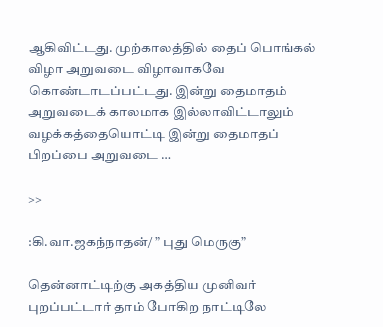ஆகிவிட்டது. முற்காலத்தில் தைப் பொங்கல் விழா அறுவடை விழாவாகவே கொண்டாடப்பட்டது. இன்று தைமாதம் அறுவடைக் காலமாக இல்லாவிட்டாலும் வழக்கத்தையொட்டி இன்று தைமாதப் பிறப்பை அறுவடை …

>>

:கி.வா.ஜகந்நாதன்/ ” புது மெருகு”

தென்னாட்டிற்கு அகத்திய முனிவர் புறப்பட்டார் தாம் போகிற நாட்டிலே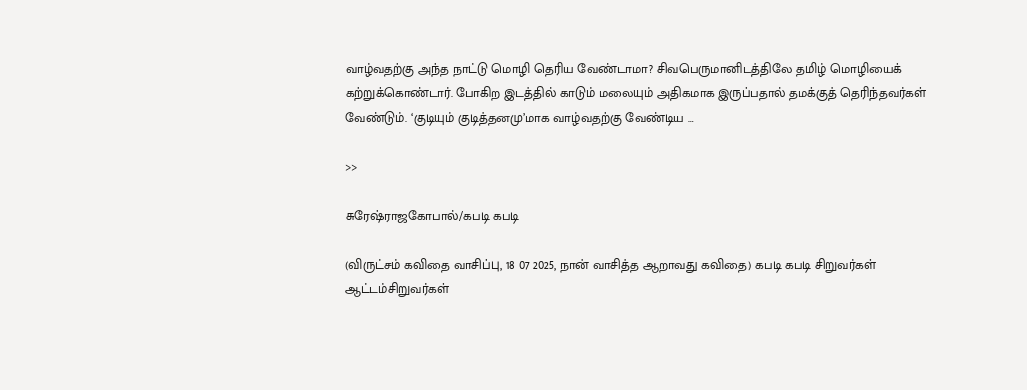வாழ்வதற்கு அந்த நாட்டு மொழி தெரிய வேண்டாமா? சிவபெருமானிடத்திலே தமிழ் மொழியைக் கற்றுக்கொண்டார். போகிற இடத்தில் காடும் மலையும் அதிகமாக இருப்பதால் தமக்குத் தெரிந்தவர்கள் வேண்டும். ‘குடியும் குடித்தனமு’மாக வாழ்வதற்கு வேண்டிய …

>>

சுரேஷ்ராஜகோபால்/கபடி கபடி

(விருட்சம் கவிதை வாசிப்பு, 18 07 2025, நான் வாசித்த ஆறாவது கவிதை) கபடி கபடி சிறுவர்கள் ஆட்டம்சிறுவர்கள்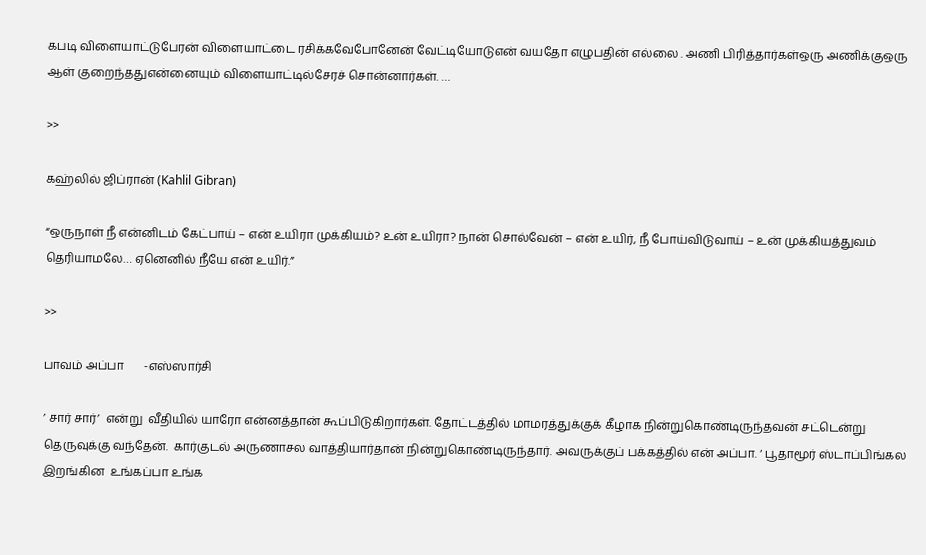கபடி விளையாட்டுபேரன் விளையாட்டை ரசிக்கவேபோனேன் வேட்டியோடுஎன் வயதோ எழுபதின் எல்லை . அணி பிரித்தார்கள்ஒரு அணிக்குஒரு ஆள் குறைந்ததுஎன்னையும் விளையாட்டில்சேரச் சொன்னார்கள். …

>>

கஹ்லில் ஜிப்ரான் (Kahlil Gibran)

“ஒருநாள் நீ என்னிடம் கேட்பாய் – என் உயிரா முக்கியம்? உன் உயிரா? நான் சொல்வேன் – என் உயிர், நீ போய்விடுவாய் – உன் முக்கியத்துவம் தெரியாமலே… ஏனெனில் நீயே என் உயிர்.”

>>

பாவம் அப்பா       -எஸ்ஸார்சி

’ சார் சார்’  என்று  வீதியில் யாரோ என்னத்தான் கூப்பிடுகிறார்கள். தோட்டத்தில் மாமரத்துக்குக் கீழாக நின்றுகொண்டிருந்தவன் சட்டென்று  தெருவுக்கு வந்தேன்.  கார்குடல் அருணாசல வாத்தியார்தான் நின்றுகொண்டிருந்தார். அவருக்குப் பக்கத்தில் என் அப்பா. ‘ பூதாமூர் ஸ்டாப்பிங்கல  இறங்கின  உங்கப்பா உங்க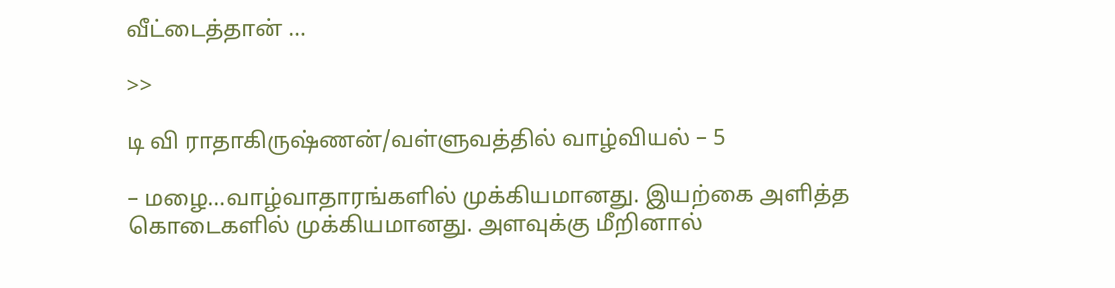வீட்டைத்தான் …

>>

டி வி ராதாகிருஷ்ணன்/வள்ளுவத்தில் வாழ்வியல் – 5

– மழை…வாழ்வாதாரங்களில் முக்கியமானது. இயற்கை அளித்த கொடைகளில் முக்கியமானது. அளவுக்கு மீறினால்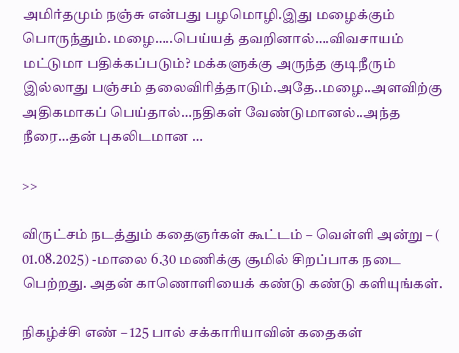அமிர்தமும் நஞ்சு என்பது பழமொழி.இது மழைக்கும் பொருந்தும். மழை…..பெய்யத் தவறினால்….விவசாயம் மட்டுமா பதிக்கப்படும்? மக்களுக்கு அருந்த குடிநீரும் இல்லாது பஞ்சம் தலைவிரித்தாடும்.அதே..மழை..அளவிற்கு அதிகமாகப் பெய்தால்…நதிகள் வேண்டுமானல்..அந்த நீரை…தன் புகலிடமான …

>>

விருட்சம் நடத்தும் கதைஞர்கள் கூட்டம் – வெள்ளி அன்று – ( 01.08.2025) -மாலை 6.30 மணிக்கு சூமில் சிறப்பாக நடை பெற்றது. அதன் காணொளியைக் கண்டு கண்டு களியுங்கள்.

நிகழ்ச்சி எண் – 125 பால் சக்காரியாவின் கதைகள்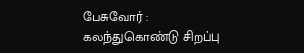பேசுவோர் : கலந்துகொண்டு சிறப்பு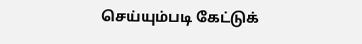செய்யும்படி கேட்டுக்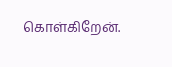கொள்கிறேன்.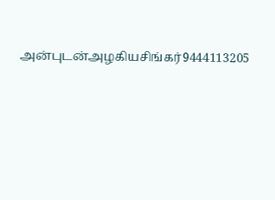அன்புடன்அழகியசிங்கர்9444113205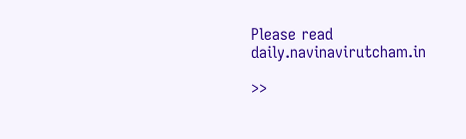Please read daily.navinavirutcham.in

>>